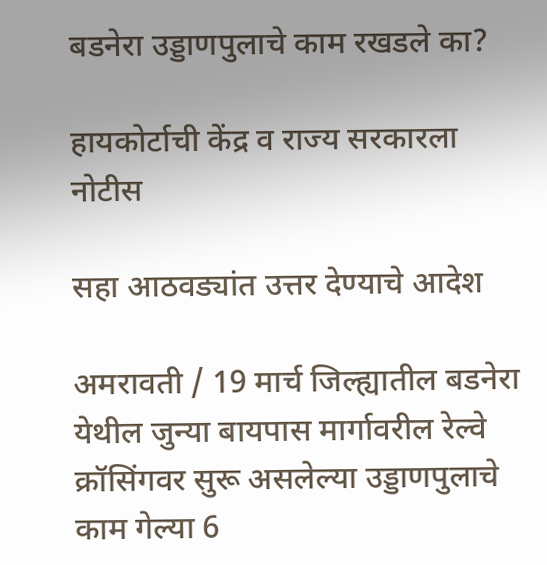बडनेरा उड्डाणपुलाचे काम रखडले का?

हायकोर्टाची केंद्र व राज्य सरकारला नोटीस

सहा आठवड्यांत उत्तर देण्याचे आदेश

अमरावती / 19 मार्च जिल्ह्यातील बडनेरा येथील जुन्या बायपास मार्गावरील रेल्वे क्रॉसिंगवर सुरू असलेल्या उड्डाणपुलाचे काम गेल्या 6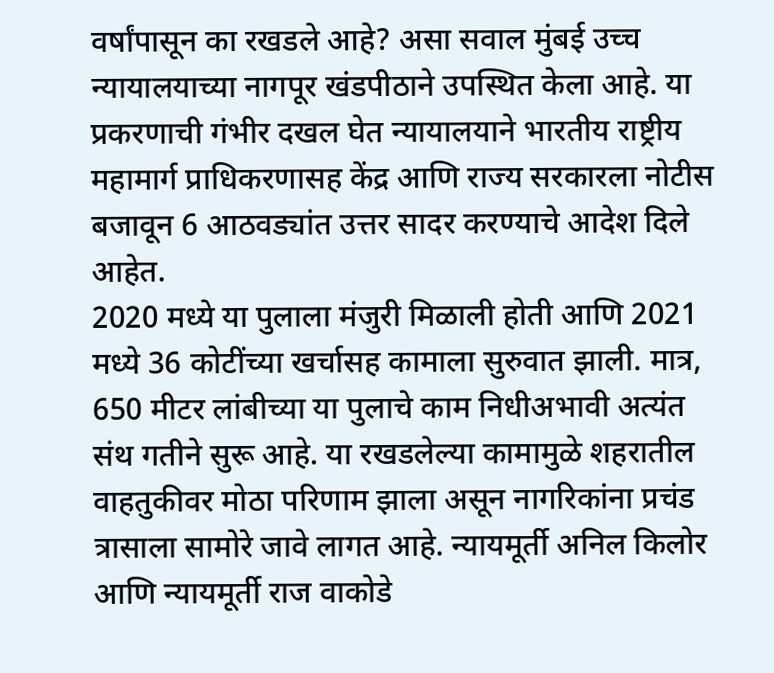वर्षांपासून का रखडले आहे? असा सवाल मुंबई उच्च न्यायालयाच्या नागपूर खंडपीठाने उपस्थित केला आहे. या प्रकरणाची गंभीर दखल घेत न्यायालयाने भारतीय राष्ट्रीय महामार्ग प्राधिकरणासह केंद्र आणि राज्य सरकारला नोटीस बजावून 6 आठवड्यांत उत्तर सादर करण्याचे आदेश दिले आहेत.
2020 मध्ये या पुलाला मंजुरी मिळाली होती आणि 2021 मध्ये 36 कोटींच्या खर्चासह कामाला सुरुवात झाली. मात्र, 650 मीटर लांबीच्या या पुलाचे काम निधीअभावी अत्यंत संथ गतीने सुरू आहे. या रखडलेल्या कामामुळे शहरातील वाहतुकीवर मोठा परिणाम झाला असून नागरिकांना प्रचंड त्रासाला सामोरे जावे लागत आहे. न्यायमूर्ती अनिल किलोर आणि न्यायमूर्ती राज वाकोडे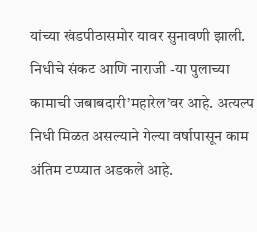यांच्या खंडपीठासमोर यावर सुनावणी झाली.
निधीचे संकट आणि नाराजी -या पुलाच्या कामाची जबाबदारी’महारेल’वर आहे. अत्यल्प निधी मिळत असल्याने गेल्या वर्षापासून काम अंतिम टप्प्यात अडकले आहे.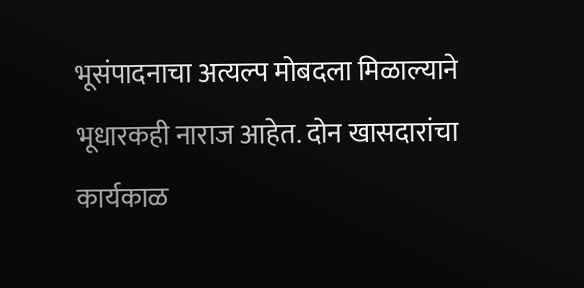भूसंपादनाचा अत्यल्प मोबदला मिळाल्याने भूधारकही नाराज आहेत. दोन खासदारांचा कार्यकाळ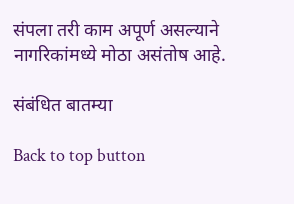संपला तरी काम अपूर्ण असल्याने नागरिकांमध्ये मोठा असंतोष आहे.

संबंधित बातम्या

Back to top button